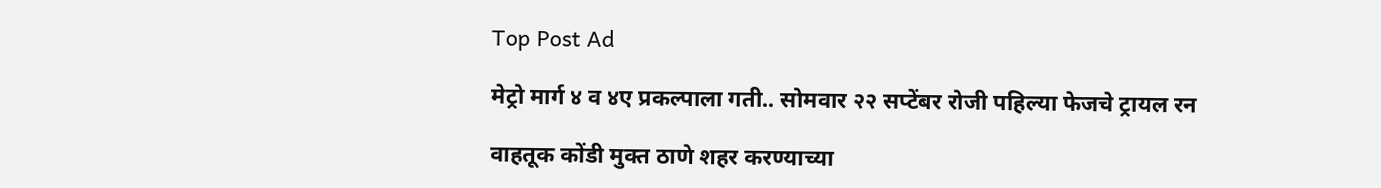Top Post Ad

मेट्रो मार्ग ४ व ४ए प्रकल्पाला गती.. सोमवार २२ सप्टेंबर रोजी पहिल्या फेजचे ट्रायल रन

वाहतूक कोंडी मुक्त ठाणे शहर करण्याच्या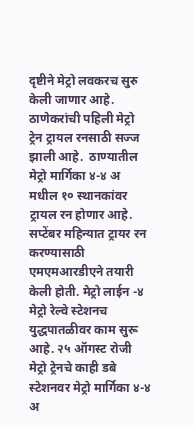दृष्टीने मेट्रो लवकरच सुरु केली जाणार आहे. ठाणेकरांची पहिली मेट्रो ट्रेन ट्रायल रनसाठी सज्ज झाली आहे.  ठाण्यातील मेट्रो मार्गिका ४-४ अ मधील १० स्थानकांवर ट्रायल रन होणार आहे. सप्टेंबर महिन्यात ट्रायर रन करण्यासाठी एमएमआरडीएने तयारी केली होती. मेट्रो लाईन -४ मेट्रो रेल्वे स्टेशनच युद्धपातळीवर काम सुरू आहे. २५ ऑगस्ट रोजी मेट्रो ट्रेनचे काही डबे स्टेशनवर मेट्रो मार्गिका ४-४ अ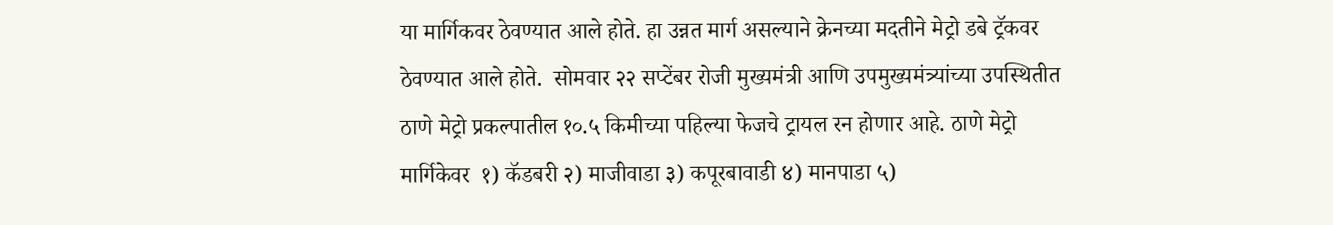या मार्गिकवर ठेवण्यात आले होते. हा उन्नत मार्ग असल्याने क्रेनच्या मदतीने मेट्रो डबे ट्रॅकवर ठेवण्यात आले होते.  सोमवार २२ सप्टेंबर रोजी मुख्यमंत्री आणि उपमुख्यमंत्र्यांच्या उपस्थितीत ठाणे मेट्रो प्रकल्पातील १०.५ किमीच्या पहिल्या फेजचे ट्रायल रन होणार आहे. ठाणे मेट्रो मार्गिकेवर  १) कॅडबरी २) माजीवाडा ३) कपूरबावाडी ४) मानपाडा ५)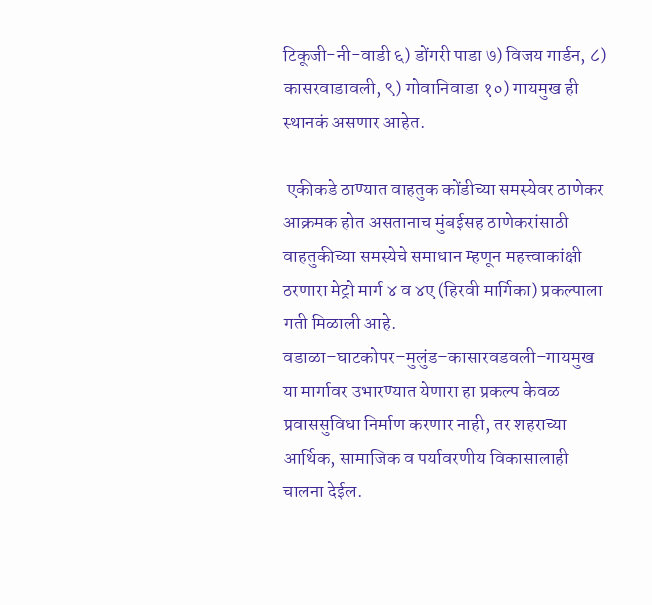टिकूजी-नी-वाडी ६) डोंगरी पाडा ७) विजय गार्डन, ८) कासरवाडावली, ९) गोवानिवाडा १०) गायमुख ही स्थानकं असणार आहेत.

 एकीकडे ठाण्यात वाहतुक कोंडीच्या समस्येवर ठाणेकर आक्रमक होत असतानाच मुंबईसह ठाणेकरांसाठी वाहतुकीच्या समस्येचे समाधान म्हणून महत्त्वाकांक्षी ठरणारा मेट्रो मार्ग ४ व ४ए (हिरवी मार्गिका) प्रकल्पाला गती मिळाली आहे. वडाळा–घाटकोपर–मुलुंड–कासारवडवली–गायमुख या मार्गावर उभारण्यात येणारा हा प्रकल्प केवळ प्रवाससुविधा निर्माण करणार नाही, तर शहराच्या आर्थिक, सामाजिक व पर्यावरणीय विकासालाही चालना देईल.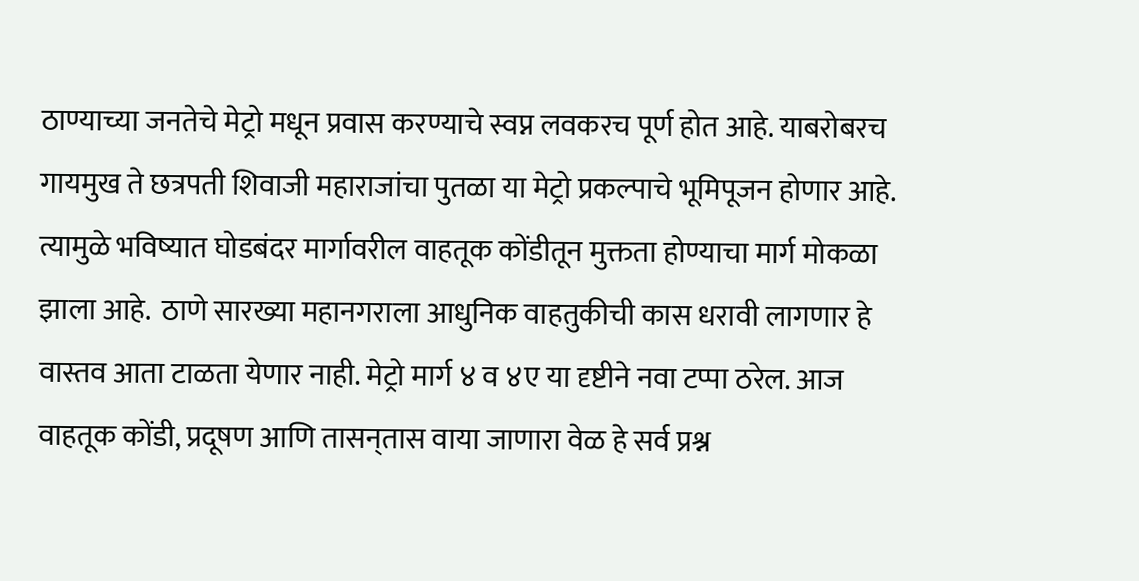ठाण्याच्या जनतेचे मेट्रो मधून प्रवास करण्याचे स्वप्न लवकरच पूर्ण होत आहे. याबरोबरच गायमुख ते छत्रपती शिवाजी महाराजांचा पुतळा या मेट्रो प्रकल्पाचे भूमिपूजन होणार आहे. त्यामुळे भविष्यात घोडबंदर मार्गावरील वाहतूक कोंडीतून मुक्तता होण्याचा मार्ग मोकळा झाला आहे.  ठाणे सारख्या महानगराला आधुनिक वाहतुकीची कास धरावी लागणार हे वास्तव आता टाळता येणार नाही. मेट्रो मार्ग ४ व ४ए या दृष्टीने नवा टप्पा ठरेल. आज वाहतूक कोंडी, प्रदूषण आणि तासन्‌तास वाया जाणारा वेळ हे सर्व प्रश्न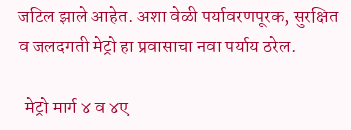जटिल झाले आहेत. अशा वेळी पर्यावरणपूरक, सुरक्षित व जलदगती मेट्रो हा प्रवासाचा नवा पर्याय ठरेल.

  मेट्रो मार्ग ४ व ४ए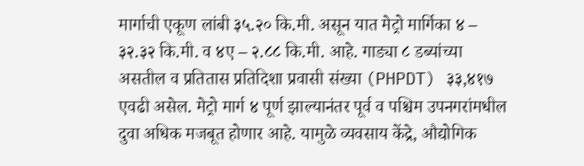मार्गाची एकूण लांबी ३५.२० कि.मी. असून यात मेट्रो मार्गिका ४ – ३२.३२ कि.मी. व ४ए – २.८८ कि.मी. आहे. गाड्या ८ डब्यांच्या असतील व प्रतितास प्रतिदिशा प्रवासी संख्या (PHPDT) ३३,४१७ एवढी असेल. मेट्रो मार्ग ४ पूर्ण झाल्यानंतर पूर्व व पश्चिम उपनगरांमधील दुवा अधिक मजबूत होणार आहे. यामुळे व्यवसाय केंद्रे, औद्योगिक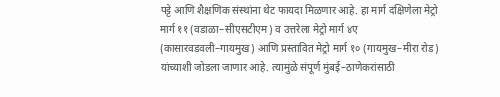पट्टे आणि शैक्षणिक संस्थांना थेट फायदा मिळणार आहे. हा मार्ग दक्षिणेला मेट्रो मार्ग ११ (वडाळा–सीएसटीएम) व उत्तरेला मेट्रो मार्ग ४ए (कासारवडवली–गायमुख) आणि प्रस्तावित मेट्रो मार्ग १० (गायमुख–मीरा रोड) यांच्याशी जोडला जाणार आहे. त्यामुळे संपूर्ण मुंबई–ठाणेकरांसाठी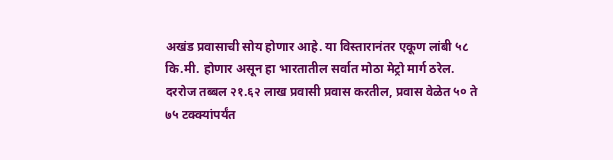अखंड प्रवासाची सोय होणार आहे. या विस्तारानंतर एकूण लांबी ५८ कि.मी. होणार असून हा भारतातील सर्वात मोठा मेट्रो मार्ग ठरेल. दररोज तब्बल २१.६२ लाख प्रवासी प्रवास करतील, प्रवास वेळेत ५० ते ७५ टक्क्यांपर्यंत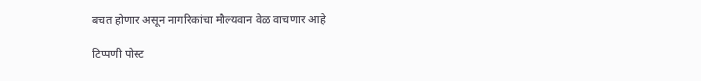बचत होणार असून नागरिकांचा मौल्यवान वेळ वाचणार आहे

टिप्पणी पोस्ट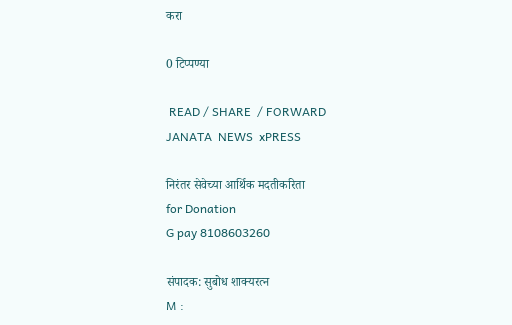करा

0 टिप्पण्या

 READ / SHARE  / FORWARD
JANATA  NEWS  xPRESS

निरंतर सेवेच्या आर्थिक मदतीकरिता
for Donation
G pay 8108603260

संपादक: सुबोध शाक्यरत्न
M :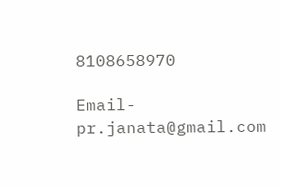8108658970

Email- pr.janata@gmail.com